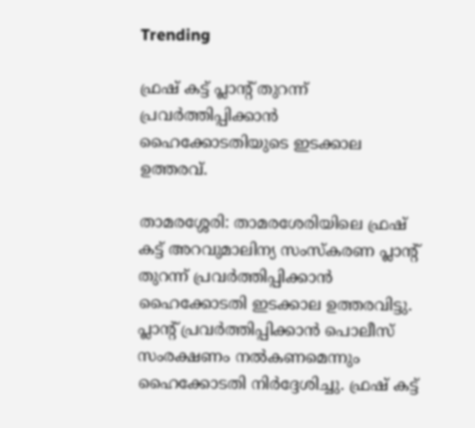Trending

ഫ്രഷ് കട്ട് പ്ലാന്റ് തുറന്ന് പ്രവർത്തിപ്പിക്കാൻ ഹൈക്കോടതിയുടെ ഇടക്കാല ഉത്തരവ്.

താമരശ്ശേരി: താമരശേരിയിലെ ഫ്രഷ് കട്ട് അറവുമാലിന്യ സംസ്‌കരണ പ്ലാന്റ്  തുറന്ന് പ്രവർത്തിപ്പിക്കാൻ ഹൈക്കോടതി ഇടക്കാല ഉത്തരവിട്ടു. പ്ലാന്റ് പ്രവർത്തിപ്പിക്കാന്‍ പൊലീസ് സംരക്ഷണം നൽകണമെന്നും ഹൈക്കോടതി നിർദ്ദേശിച്ചു. ഫ്രഷ് കട്ട്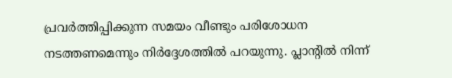പ്രവർത്തിപ്പിക്കുന്ന സമയം വീണ്ടും പരിശോധന നടത്തണമെന്നും നിർദ്ദേശത്തിൽ പറയുന്നു. പ്ലാന്റിൽ നിന്ന്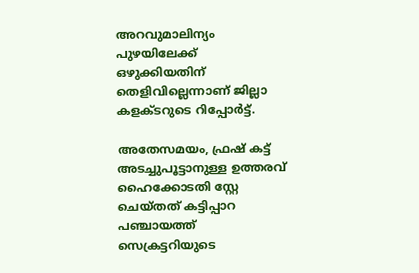അറവുമാലിന്യം പുഴയിലേക്ക് ഒഴുക്കിയതിന് തെളിവില്ലെന്നാണ് ജില്ലാ കളക്ടറുടെ റിപ്പോർട്ട്.

അതേസമയം, ഫ്രഷ് കട്ട് അടച്ചുപൂട്ടാനുള്ള ഉത്തരവ് ഹൈക്കോടതി സ്റ്റേ ചെയ്തത് കട്ടിപ്പാറ പഞ്ചായത്ത് സെക്രട്ടറിയുടെ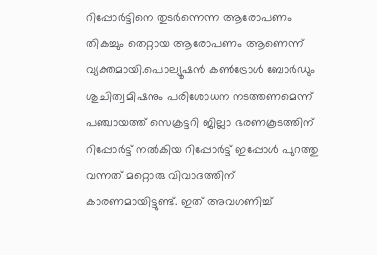റിപ്പോർട്ടിനെ തുടർന്നെന്ന ആരോപണം തികച്ചും തെറ്റായ ആരോപണം ആണെന്ന് വ്യക്തമായി.പൊല്യൂഷൻ കൺട്രോൾ ബോർഡും ശുചിത്വമിഷനും പരിശോധന നടത്തണമെന്ന് പഞ്ചായത്ത് സെക്രട്ടറി ജില്ലാ ഭരണകൂടത്തിന് റിപ്പോർട്ട് നൽകിയ റിപ്പോർട്ട് ഇപ്പോൾ പുറത്തു വന്നത് മറ്റൊരു വിവാദത്തിന് കാരണമായിട്ടുണ്ട്. ഇത് അവഗണിച്ച്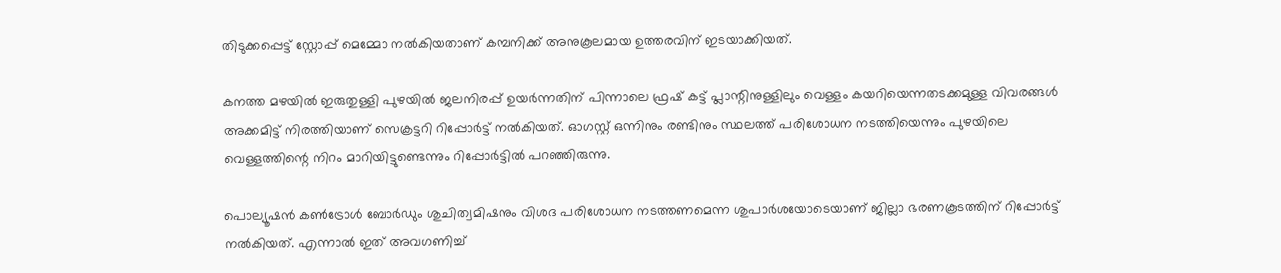തിടുക്കപ്പെട്ട് സ്റ്റോപ്പ് മെമ്മോ നൽകിയതാണ് കമ്പനിക്ക് അനുകൂലമായ ഉത്തരവിന് ഇടയാക്കിയത്.

കനത്ത മഴയിൽ ഇരുതുള്ളി പുഴയിൽ ജലനിരപ്പ് ഉയർന്നതിന് പിന്നാലെ ഫ്രഷ് കട്ട് പ്ലാന്റിനുള്ളിലും വെള്ളം കയറിയെന്നതടക്കമുള്ള വിവരങ്ങൾ അക്കമിട്ട് നിരത്തിയാണ് സെക്രട്ടറി റിപ്പോർട്ട് നൽകിയത്. ഓഗസ്റ്റ് ഒന്നിനും രണ്ടിനും സ്ഥലത്ത് പരിശോധന നടത്തിയെന്നും പുഴയിലെ വെള്ളത്തിന്റെ നിറം മാറിയിട്ടുണ്ടെന്നും റിപ്പോർട്ടിൽ പറഞ്ഞിരുന്നു.

പൊല്യൂഷൻ കൺട്രോൾ ബോർഡും ശുചിത്വമിഷനും വിശദ പരിശോധന നടത്തണമെന്ന ശുപാർശയോടെയാണ് ജില്ലാ ഭരണകൂടത്തിന് റിപ്പോർട്ട് നൽകിയത്. എന്നാൽ ഇത് അവഗണിച്ച്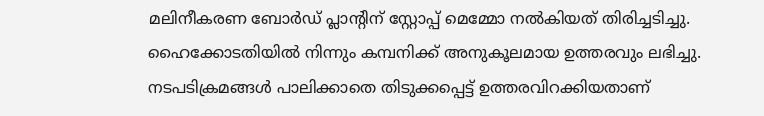മലിനീകരണ ബോർഡ് പ്ലാന്റിന് സ്റ്റോപ്പ് മെമ്മോ നൽകിയത് തിരിച്ചടിച്ചു. ഹൈക്കോടതിയിൽ നിന്നും കമ്പനിക്ക് അനുകൂലമായ ഉത്തരവും ലഭിച്ചു. നടപടിക്രമങ്ങൾ പാലിക്കാതെ തിടുക്കപ്പെട്ട് ഉത്തരവിറക്കിയതാണ്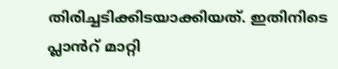തിരിച്ചടിക്കിടയാക്കിയത്. ഇതിനിടെ പ്ലാൻറ് മാറ്റി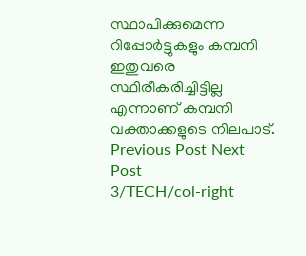സ്ഥാപിക്കുമെന്ന റിപ്പോർട്ടുകളും കമ്പനി ഇതുവരെ സ്ഥിരീകരിച്ചിട്ടില്ല എന്നാണ് കമ്പനി വക്താക്കളുടെ നിലപാട്.
Previous Post Next Post
3/TECH/col-right